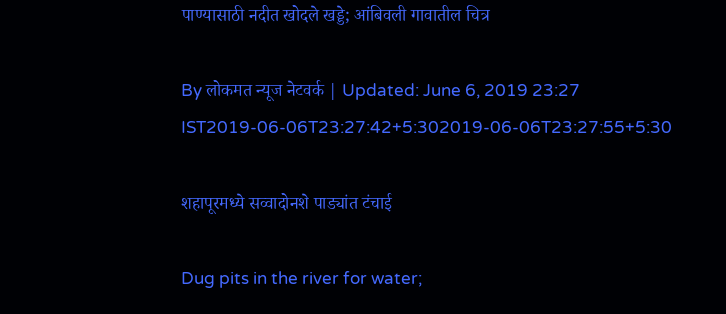पाण्यासाठी नदीत खोदले खड्डे; आंबिवली गावातील चित्र

By लोकमत न्यूज नेटवर्क | Updated: June 6, 2019 23:27 IST2019-06-06T23:27:42+5:302019-06-06T23:27:55+5:30

शहापूरमध्ये सव्वादोनशे पाड्यांत टंचाई

Dug pits in the river for water;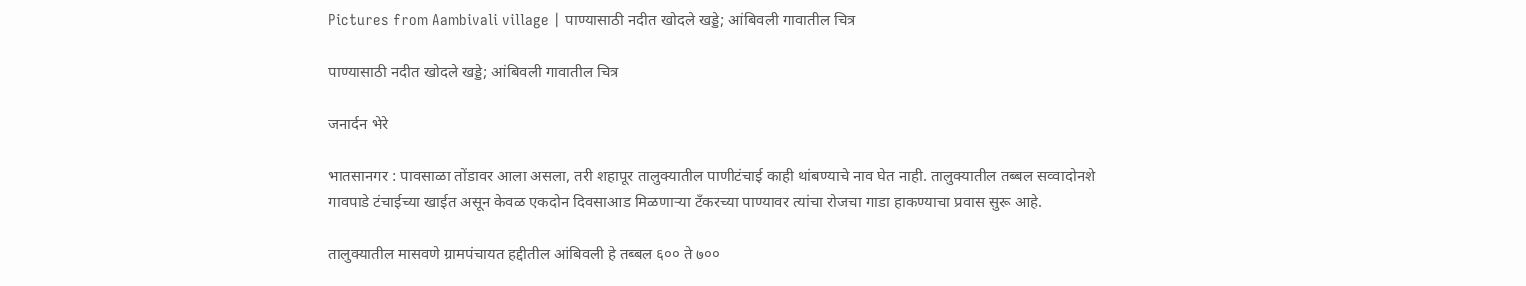Pictures from Aambivali village | पाण्यासाठी नदीत खोदले खड्डे; आंबिवली गावातील चित्र

पाण्यासाठी नदीत खोदले खड्डे; आंबिवली गावातील चित्र

जनार्दन भेरे

भातसानगर : पावसाळा तोंडावर आला असला, तरी शहापूर तालुक्यातील पाणीटंचाई काही थांबण्याचे नाव घेत नाही. तालुक्यातील तब्बल सव्वादोनशे गावपाडे टंचाईच्या खाईत असून केवळ एकदोन दिवसाआड मिळणाऱ्या टँकरच्या पाण्यावर त्यांचा रोजचा गाडा हाकण्याचा प्रवास सुरू आहे.

तालुक्यातील मासवणे ग्रामपंचायत हद्दीतील आंबिवली हे तब्बल ६०० ते ७००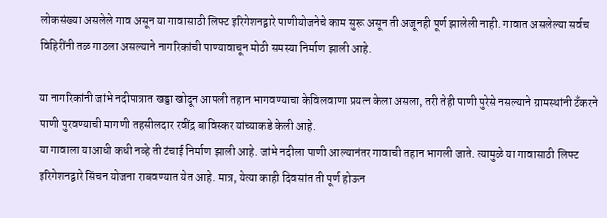लोकसंख्या असलेले गाव असून या गावासाठी लिफ्ट इरिगेशनद्वारे पाणीयोजनेचे काम सुरू असून ती अजूनही पूर्ण झालेली नाही. गावात असलेल्या सर्वच विहिरींनी तळ गाठला असल्याने नागरिकांची पाण्यावाचून मोठी समस्या निर्माण झाली आहे.

या नागरिकांनी जांभे नदीपात्रात खड्डा खोदून आपली तहान भागवण्याचा केविलवाणा प्रयत्न केला असला, तरी तेही पाणी पुरेसे नसल्याने ग्रामस्थांनी टँकरने पाणी पुरवण्याची मागणी तहसीलदार रवींद्र बाविस्कर यांच्याकडे केली आहे.
या गावाला याआधी कधी नव्हे ती टंचाई निर्माण झाली आहे. जांभे नदीला पाणी आल्यानंतर गावाची तहान भागली जाते. त्यामुळे या गावासाठी लिफ्ट इरिगेशनद्वारे सिंचन योजना राबवण्यात येत आहे. मात्र, येत्या काही दिवसांत ती पूर्ण होऊन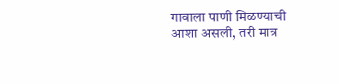गावाला पाणी मिळण्याची आशा असली, तरी मात्र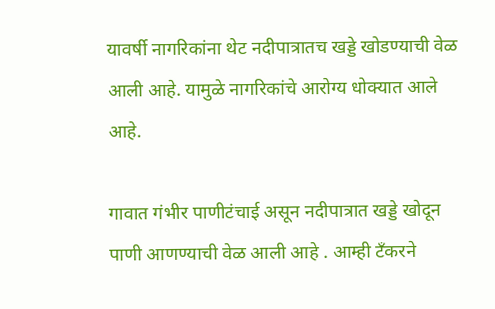यावर्षी नागरिकांना थेट नदीपात्रातच खड्डे खोडण्याची वेळ आली आहे. यामुळे नागरिकांचे आरोग्य धोक्यात आले आहे.

गावात गंभीर पाणीटंचाई असून नदीपात्रात खड्डे खोदून पाणी आणण्याची वेळ आली आहे . आम्ही टँकरने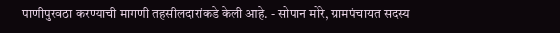पाणीपुरवठा करण्याची मागणी तहसीलदारांकडे केली आहे. - सोपान मोरे, ग्रामपंचायत सदस्य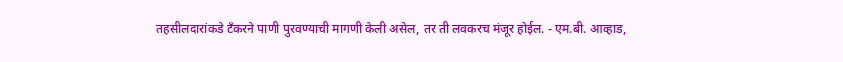तहसीलदारांकडे टँकरने पाणी पुरवण्याची मागणी केली असेल, तर ती लवकरच मंजूर होईल. - एम.बी. आव्हाड,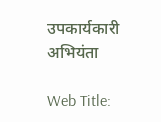उपकार्यकारी अभियंता

Web Title: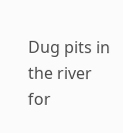Dug pits in the river for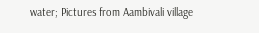water; Pictures from Aambivali village